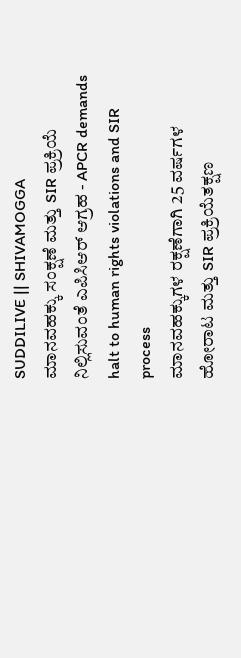SUDDILIVE || SHIVAMOGGA
ಮಾನವಹಕ್ಕು ಸಂಕ್ಷಣೆ ಮತ್ತು SIR ಪ್ರಕ್ರಿಯೆ ನಿಲ್ಲಿಸುವಂತೆ ಎಪಿಸಿಆರ್ ಆಗ್ರಹ - APCR demands halt to human rights violations and SIR process
ಮಾನವಹಕ್ಕುಗಳ ರಕ್ಷಣೆಗಾಗಿ 25 ವರ್ಷಗಳ ಹೋರಾಟ ಮತ್ತು SIR ಪ್ರಕ್ರಿಯೆತಕ್ಷಣ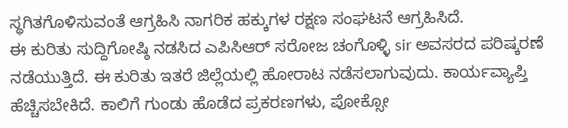ಸ್ಥಗಿತಗೊಳಿಸುವಂತೆ ಆಗ್ರಹಿಸಿ ನಾಗರಿಕ ಹಕ್ಕುಗಳ ರಕ್ಷಣ ಸಂಘಟನೆ ಆಗ್ರಹಿಸಿದೆ.
ಈ ಕುರಿತು ಸುದ್ದಿಗೋಷ್ಠಿ ನಡಸಿದ ಎಪಿಸಿಆರ್ ಸರೋಜ ಚಂಗೊಳ್ಳಿ sir ಅವಸರದ ಪರಿಷ್ಕರಣೆ ನಡೆಯುತ್ತಿದೆ. ಈ ಕುರಿತು ಇತರೆ ಜಿಲ್ಲೆಯಲ್ಲಿ ಹೋರಾಟ ನಡೆಸಲಾಗುವುದು. ಕಾರ್ಯವ್ಯಾಪ್ತಿ ಹೆಚ್ಚಿಸಬೇಕಿದೆ. ಕಾಲಿಗೆ ಗುಂಡು ಹೊಡೆದ ಪ್ರಕರಣಗಳು, ಪೋಕ್ಸೋ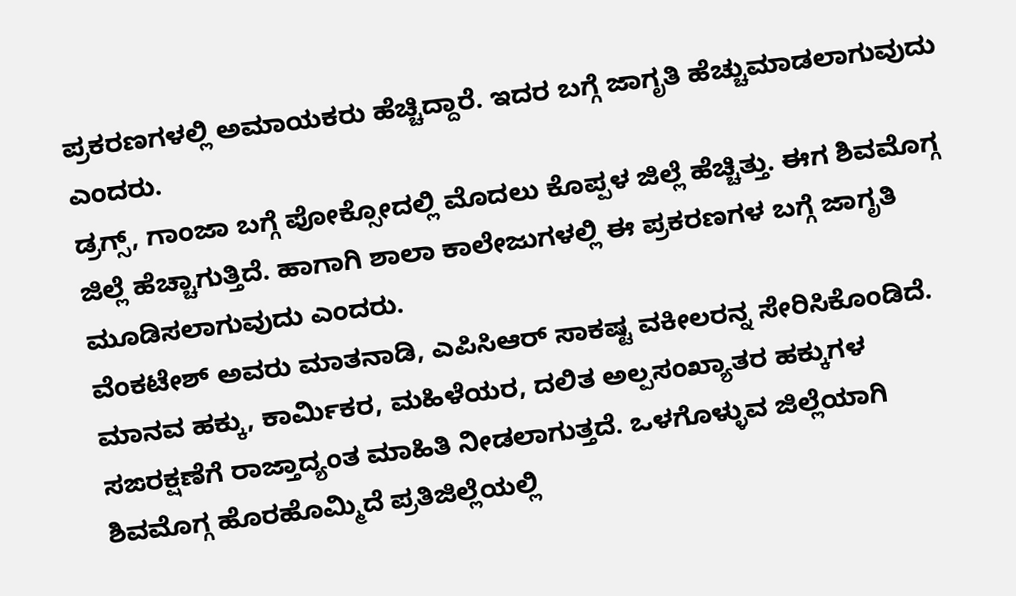ಪ್ರಕರಣಗಳಲ್ಲಿ ಅಮಾಯಕರು ಹೆಚ್ಚಿದ್ದಾರೆ. ಇದರ ಬಗ್ಗೆ ಜಾಗೃತಿ ಹೆಚ್ಚುಮಾಡಲಾಗುವುದು ಎಂದರು.
ಡ್ರಗ್ಸ್, ಗಾಂಜಾ ಬಗ್ಗೆ ಪೋಕ್ಸೋದಲ್ಲಿ ಮೊದಲು ಕೊಪ್ಪಳ ಜಿಲ್ಲೆ ಹೆಚ್ಚಿತ್ತು. ಈಗ ಶಿವಮೊಗ್ಗ ಜಿಲ್ಲೆ ಹೆಚ್ಚಾಗುತ್ತಿದೆ. ಹಾಗಾಗಿ ಶಾಲಾ ಕಾಲೇಜುಗಳಲ್ಲಿ ಈ ಪ್ರಕರಣಗಳ ಬಗ್ಗೆ ಜಾಗೃತಿ ಮೂಡಿಸಲಾಗುವುದು ಎಂದರು.
ವೆಂಕಟೇಶ್ ಅವರು ಮಾತನಾಡಿ, ಎಪಿಸಿಆರ್ ಸಾಕಷ್ಟ ವಕೀಲರನ್ನ ಸೇರಿಸಿಕೊಂಡಿದೆ. ಮಾನವ ಹಕ್ಕು, ಕಾರ್ಮಿಕರ, ಮಹಿಳೆಯರ, ದಲಿತ ಅಲ್ಪಸಂಖ್ಯಾತರ ಹಕ್ಕುಗಳ ಸಙರಕ್ಷಣೆಗೆ ರಾಜ್ತಾದ್ಯಂತ ಮಾಹಿತಿ ನೀಡಲಾಗುತ್ತದೆ. ಒಳಗೊಳ್ಳುವ ಜಿಲ್ಲೆಯಾಗಿ ಶಿವಮೊಗ್ಗ ಹೊರಹೊಮ್ಮಿದೆ ಪ್ರತಿಜಿಲ್ಲೆಯಲ್ಲಿ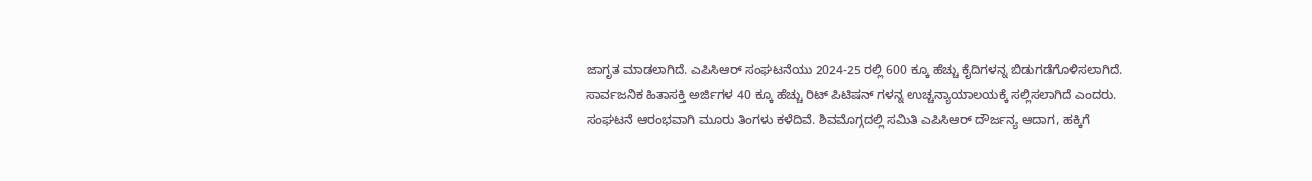ಜಾಗೃತ ಮಾಡಲಾಗಿದೆ. ಎಪಿಸಿಆರ್ ಸಂಘಟನೆಯು 2024-25 ರಲ್ಲಿ 600 ಕ್ಕೂ ಹೆಚ್ಚು ಕೈದಿಗಳನ್ನ ಬಿಡುಗಡೆಗೊಳಿಸಲಾಗಿದೆ. ಸಾರ್ವಜನಿಕ ಹಿತಾಸಕ್ತಿ ಅರ್ಜಿಗಳ 40 ಕ್ಕೂ ಹೆಚ್ಚು ರಿಟ್ ಪಿಟಿಷನ್ ಗಳನ್ನ ಉಚ್ಚನ್ಯಾಯಾಲಯಕ್ಕೆ ಸಲ್ಲಿಸಲಾಗಿದೆ ಎಂದರು.
ಸಂಘಟನೆ ಆರಂಭವಾಗಿ ಮೂರು ತಿಂಗಳು ಕಳೆದಿವೆ. ಶಿವಮೊಗ್ಗದಲ್ಲಿ ಸಮಿತಿ ಎಪಿಸಿಆರ್ ದೌರ್ಜನ್ಯ ಆದಾಗ, ಹಕ್ಕಿಗೆ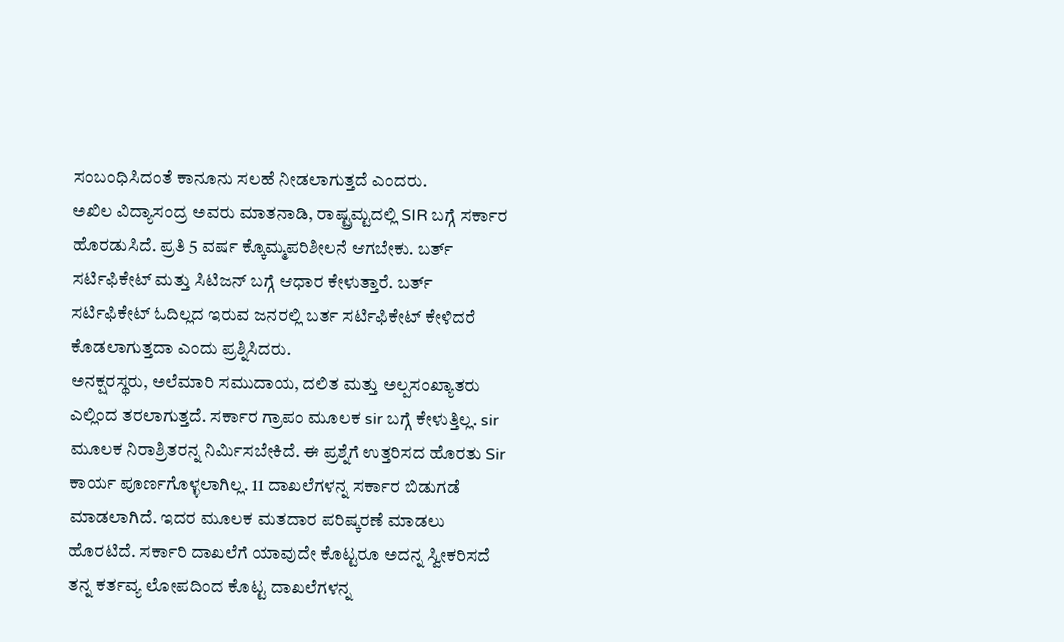ಸಂಬಂಧಿಸಿದಂತೆ ಕಾನೂನು ಸಲಹೆ ನೀಡಲಾಗುತ್ತದೆ ಎಂದರು.
ಅಖಿಲ ವಿದ್ಯಾಸಂದ್ರ ಅವರು ಮಾತನಾಡಿ, ರಾಷ್ಟ್ರಮ್ಟದಲ್ಲಿ SIR ಬಗ್ಗೆ ಸರ್ಕಾರ ಹೊರಡುಸಿದೆ. ಪ್ರತಿ 5 ವರ್ಷ ಕ್ಕೊಮ್ಮಪರಿಶೀಲನೆ ಆಗಬೇಕು. ಬರ್ತ್ ಸರ್ಟಿಫಿಕೇಟ್ ಮತ್ತು ಸಿಟಿಜನ್ ಬಗ್ಗೆ ಆಧಾರ ಕೇಳುತ್ತಾರೆ. ಬರ್ತ್ ಸರ್ಟಿಫಿಕೇಟ್ ಓದಿಲ್ಲದ ಇರುವ ಜನರಲ್ಲಿ ಬರ್ತ ಸರ್ಟಿಫಿಕೇಟ್ ಕೇಳಿದರೆ ಕೊಡಲಾಗುತ್ತದಾ ಎಂದು ಪ್ರಶ್ನಿಸಿದರು.
ಅನಕ್ಷರಸ್ಥರು, ಅಲೆಮಾರಿ ಸಮುದಾಯ, ದಲಿತ ಮತ್ತು ಅಲ್ಪಸಂಖ್ಯಾತರು ಎಲ್ಲಿಂದ ತರಲಾಗುತ್ತದೆ. ಸರ್ಕಾರ ಗ್ರಾಪಂ ಮೂಲಕ sir ಬಗ್ಗೆ ಕೇಳುತ್ತಿಲ್ಲ. sir ಮೂಲಕ ನಿರಾಶ್ರಿತರನ್ನ ನಿರ್ಮಿಸಬೇಕಿದೆ. ಈ ಪ್ರಶ್ನೆಗೆ ಉತ್ತರಿಸದ ಹೊರತು Sir ಕಾರ್ಯ ಪೂರ್ಣಗೊಳ್ಳಲಾಗಿಲ್ಲ. 11 ದಾಖಲೆಗಳನ್ನ ಸರ್ಕಾರ ಬಿಡುಗಡೆ ಮಾಡಲಾಗಿದೆ. ಇದರ ಮೂಲಕ ಮತದಾರ ಪರಿಷ್ಕರಣೆ ಮಾಡಲು ಹೊರಟಿದೆ. ಸರ್ಕಾರಿ ದಾಖಲೆಗೆ ಯಾವುದೇ ಕೊಟ್ಟರೂ ಅದನ್ನ ಸ್ವೀಕರಿಸದೆ ತನ್ನ ಕರ್ತವ್ಯ ಲೋಪದಿಂದ ಕೊಟ್ಟ ದಾಖಲೆಗಳನ್ನ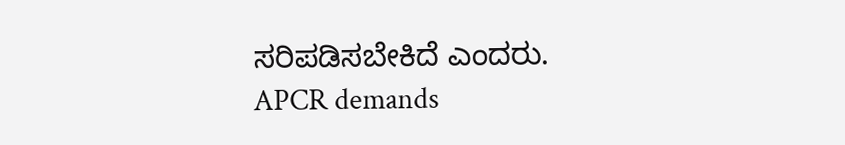ಸರಿಪಡಿಸಬೇಕಿದೆ ಎಂದರು.
APCR demands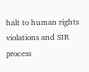halt to human rights violations and SIR process